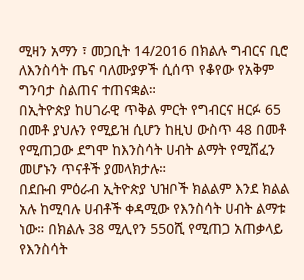ሚዛን አማን ፣ መጋቢት 14/2016 በክልሉ ግብርና ቢሮ ለእንስሳት ጤና ባለሙያዎች ሲሰጥ የቆየው የአቅም ግንባታ ስልጠና ተጠናቋል።
በኢትዮጵያ ከሀገራዊ ጥቅል ምርት የግብርና ዘርፉ 65 በመቶ ያህሉን የሚይዝ ሲሆን ከዚህ ውስጥ 48 በመቶ የሚጠጋው ደግሞ ከእንስሳት ሀብት ልማት የሚሸፈን መሆኑን ጥናቶች ያመላክታሉ።
በደቡብ ምዕራብ ኢትዮጵያ ህዝቦች ክልልም እንደ ክልል አሉ ከሚባሉ ሀብቶች ቀዳሚው የእንስሳት ሀብት ልማቱ ነው። በክልሉ 38 ሚሊየን 550ሺ የሚጠጋ አጠቃላይ የእንስሳት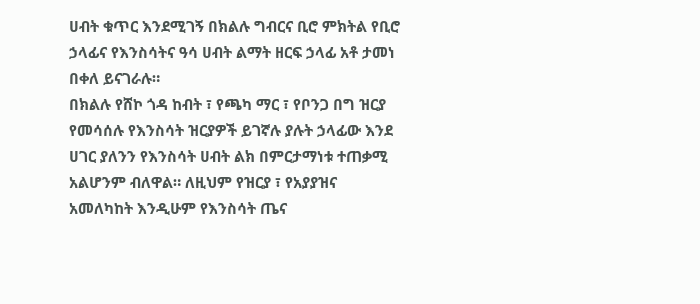ሀብት ቁጥር እንደሚገኝ በክልሉ ግብርና ቢሮ ምክትል የቢሮ ኃላፊና የእንስሳትና ዓሳ ሀብት ልማት ዘርፍ ኃላፊ አቶ ታመነ በቀለ ይናገራሉ።
በክልሉ የሸኮ ጎዳ ከብት ፣ የጫካ ማር ፣ የቦንጋ በግ ዝርያ የመሳሰሉ የእንስሳት ዝርያዎች ይገኛሉ ያሉት ኃላፊው እንደ ሀገር ያለንን የእንስሳት ሀብት ልክ በምርታማነቱ ተጠቃሚ አልሆንም ብለዋል። ለዚህም የዝርያ ፣ የአያያዝና አመለካከት እንዲሁም የእንስሳት ጤና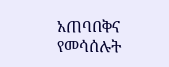አጠባበቅና የመሳሰሉት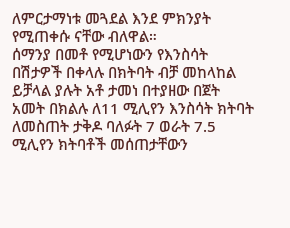ለምርታማነቱ መጓደል እንደ ምክንያት የሚጠቀሱ ናቸው ብለዋል።
ሰማንያ በመቶ የሚሆነውን የእንስሳት በሽታዎች በቀላሉ በክትባት ብቻ መከላከል ይቻላል ያሉት አቶ ታመነ በተያዘው በጀት አመት በክልሉ ለ11 ሚሊየን እንስሳት ክትባት ለመስጠት ታቅዶ ባለፉት 7 ወራት 7.5 ሚሊየን ክትባቶች መሰጠታቸውን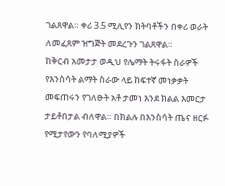ገልጸዋል። ቀሪ 3.5 ሚሊየን ክትባቶችን በቀሪ ወራት ለመፈጸም ዝግጅት መደረጉን ገልጸዋል።
ከቅርብ አመታታ ወዲህ የሌማት ትሩፋት ስራዎች የእንስሳት ልማት ስራው ላይ ከፍተኛ መነቃቃት መፍጠሩን የገለፁት አቶ ታመነ እንደ ክልል እመርታ ታይቶበታል ብለዋል። በክልሉ በእንስሳት ጤና ዘርፉ የሚታየውን የባለሚያዎች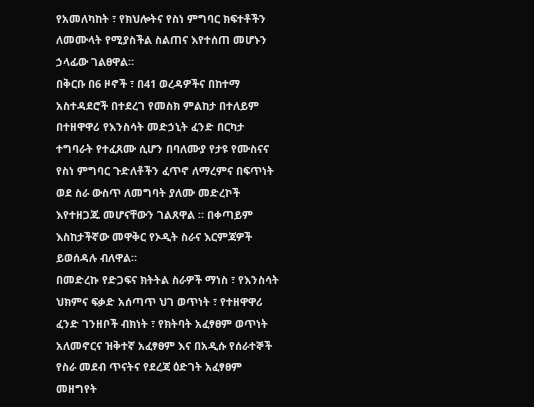የአመለካከት ፣ የክህሎትና የስነ ምግባር ክፍተቶችን ለመሙላት የሚያስችል ስልጠና እየተሰጠ መሆኑን ኃላፊው ገልፀዋል።
በቅርቡ በ6 ዞኖች ፣ በ41 ወረዳዎችና በከተማ አስተዳደሮች በተደረገ የመስክ ምልከታ በተለይም በተዘዋዋሪ የእንስሳት መድኃኒት ፈንድ በርካታ ተግባራት የተፈጸሙ ሲሆን በባለሙያ የታዩ የሙስናና የስነ ምግባር ጉድለቶችን ፈጥኖ ለማረምና በፍጥነት ወደ ስራ ውስጥ ለመግባት ያለሙ መድረኮች እየተዘጋጁ መሆናቸውን ገልጸዋል ። በቀጣይም እስከታችኛው መዋቅር የኦዲት ስራና እርምጃዎች ይወሰዳሉ ብለዋል።
በመድረኩ የድጋፍና ክትትል ስራዎች ማነስ ፣ የእንስሳት ህክምና ፍቃድ አሰጣጥ ህገ ወጥነት ፣ የተዘዋዋሪ ፈንድ ገንዘቦች ብክነት ፣ የክትባት አፈፃፀም ወጥነት አለመኖርና ዝቅተኛ አፈፃፀም እና በአዲሱ የሰራተኞች የስራ መደብ ጥናትና የደረጃ ዕድገት አፈፃፀም መዘግየት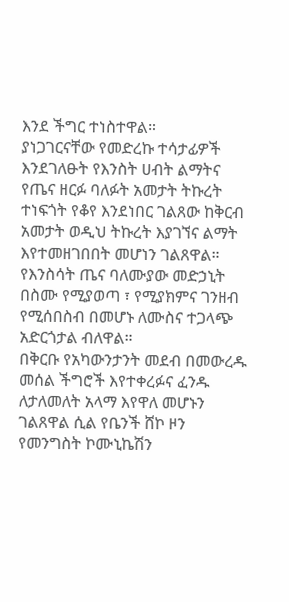እንደ ችግር ተነስተዋል።
ያነጋገርናቸው የመድረኩ ተሳታፊዎች እንደገለፁት የእንስት ሀብት ልማትና የጤና ዘርፉ ባለፉት አመታት ትኩረት ተነፍጎት የቆየ እንደነበር ገልጸው ከቅርብ አመታት ወዲህ ትኩረት እያገኘና ልማት እየተመዘገበበት መሆነን ገልጸዋል። የእንስሳት ጤና ባለሙያው መድኃኒት በስሙ የሚያወጣ ፣ የሚያክምና ገንዘብ የሚሰበስብ በመሆኑ ለሙስና ተጋላጭ አድርጎታል ብለዋል።
በቅርቡ የአካውንታንት መደብ በመውረዱ መሰል ችግሮች እየተቀረፉና ፈንዱ ለታለመለት አላማ እየዋለ መሆኑን ገልጸዋል ሲል የቤንች ሸኮ ዞን የመንግስት ኮሙኒኬሽን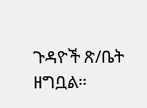ጉዳዮች ጽ/ቤት ዘግቧል።